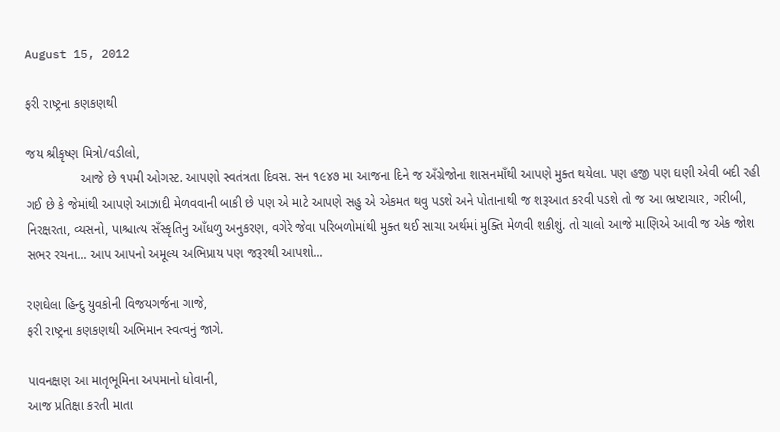August 15, 2012

ફરી રાષ્ટ્રના કણકણથી

જય શ્રીકૃષ્ણ મિત્રો/વડીલો,
               આજે છે ૧૫મી ઓગસ્ટ. આપણો સ્વતંત્રતા દિવસ. સન ૧૯૪૭ મા આજના દિને જ અઁગ્રેજોના શાસનમાઁથી આપણે મુક્ત થયેલા. પણ હજી પણ ઘણી એવી બદી રહી ગઈ છે કે જેમાંથી આપણે આઝાદી મેળવવાની બાકી છે પણ એ માટે આપણે સહુ એ એકમત થવુ પડશે અને પોતાનાથી જ શરૂઆત કરવી પડશે તો જ આ ભ્રષ્ટાચાર, ગરીબી, નિરક્ષરતા, વ્યસનો, પાશ્ચાત્ય સઁસ્કૃતિનુ આઁધળુ અનુકરણ, વગેરે જેવા પરિબળોમાંથી મુક્ત થઈ સાચા અર્થમાં મુક્તિ મેળવી શકીશું. તો ચાલો આજે માણિએ આવી જ એક જોશ સભર રચના... આપ આપનો અમૂલ્ય અભિપ્રાય પણ જરૂરથી આપશો...

રણઘેલા હિન્દુ યુવકોની વિજયગર્જના ગાજે,
ફરી રાષ્ટ્રના કણકણથી અભિમાન સ્વત્વનું જાગે.

પાવનક્ષણ આ માતૃભૂમિના અપમાનો ધોવાની,
આજ પ્રતિક્ષા કરતી માતા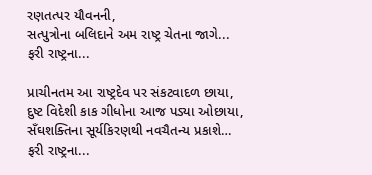રણતત્પર યૌવનની,
સત્પુત્રોના બલિદાને અમ રાષ્ટ્ર ચેતના જાગે...
ફરી રાષ્ટ્રના...

પ્રાચીનતમ આ રાષ્ટ્રદેવ પર સંકટવાદળ છાયા,
દુષ્ટ વિદેશી કાક ગીધોના આજ પડ્યા ઓછાયા,
સઁઘશક્તિના સૂર્યકિરણથી નવચૈતન્ય પ્રકાશે…
ફરી રાષ્ટ્રના...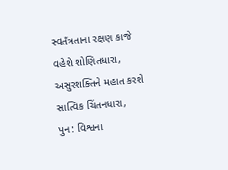સ્વતઁત્રતાના રક્ષણ કાજે વહેશે શોણિતધારા,
અસુરશક્તિને મહાત કરશે સાત્વિક ચિંતનધારા,
પુન: વિશ્વના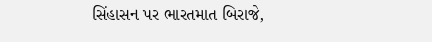સિંહાસન પર ભારતમાત બિરાજે,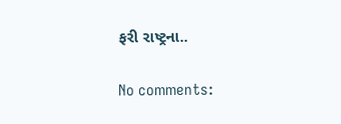ફરી રાષ્ટ્રના..

No comments: